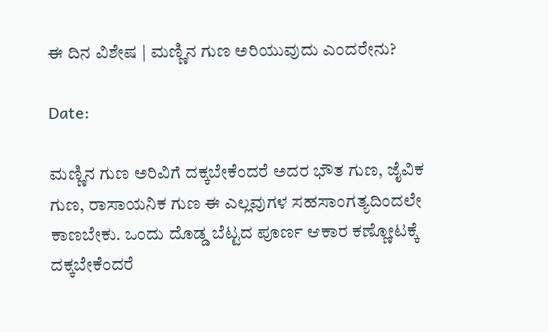ಈ ದಿನ ವಿಶೇಷ | ಮಣ್ಣಿನ ಗುಣ ಅರಿಯುವುದು ಎಂದರೇನು?

Date:

ಮಣ್ಣಿನ ಗುಣ ಅರಿವಿಗೆ ದಕ್ಕಬೇಕೆಂದರೆ ಅದರ ಭೌತ ಗುಣ, ಜೈವಿಕ ಗುಣ, ರಾಸಾಯನಿಕ ಗುಣ ಈ ಎಲ್ಲವುಗಳ ಸಹಸಾಂಗತ್ಯದಿಂದಲೇ ಕಾಣಬೇಕು. ಒಂದು ದೊಡ್ಡ ಬೆಟ್ಟದ ಪೂರ್ಣ ಆಕಾರ ಕಣ್ಣೋಟಕ್ಕೆ ದಕ್ಕಬೇಕೆಂದರೆ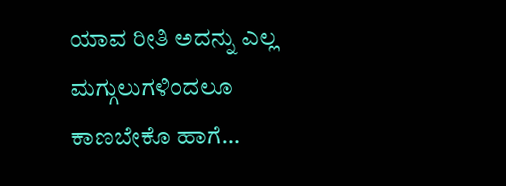ಯಾವ ರೀತಿ ಅದನ್ನು ಎಲ್ಲ ಮಗ್ಗುಲುಗಳಿಂದಲೂ ಕಾಣಬೇಕೊ ಹಾಗೆ…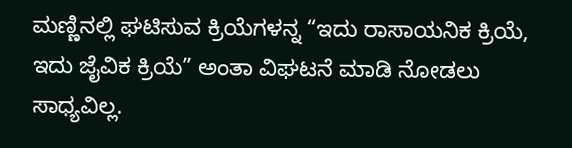ಮಣ್ಣಿನಲ್ಲಿ ಘಟಿಸುವ ಕ್ರಿಯೆಗಳನ್ನ “ಇದು ರಾಸಾಯನಿಕ ಕ್ರಿಯೆ, ಇದು ಜೈವಿಕ ಕ್ರಿಯೆ” ಅಂತಾ ವಿಘಟನೆ ಮಾಡಿ ನೋಡಲು ಸಾಧ್ಯವಿಲ್ಲ.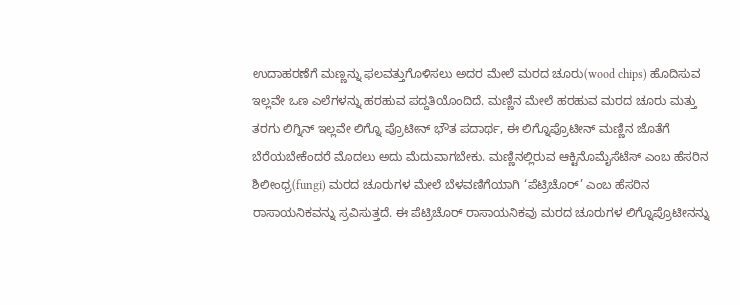ಉದಾಹರಣೆಗೆ ಮಣ್ಣನ್ನು ಫಲವತ್ತುಗೊಳಿಸಲು ಅದರ ಮೇಲೆ ಮರದ ಚೂರು(wood chips) ಹೊದಿಸುವ ಇಲ್ಲವೇ ಒಣ ಎಲೆಗಳನ್ನು ಹರಹುವ ಪದ್ದತಿಯೊಂದಿದೆ. ಮಣ್ಣಿನ ಮೇಲೆ ಹರಹುವ ಮರದ ಚೂರು ಮತ್ತು ತರಗು ಲಿಗ್ನಿನ್ ಇಲ್ಲವೇ ಲಿಗ್ನೊ ಪ್ರೊಟೀನ್ ಭೌತ ಪದಾರ್ಥ, ಈ ಲಿಗ್ನೊಪ್ರೊಟೀನ್ ಮಣ್ಣಿನ ಜೊತೆಗೆ ಬೆರೆಯಬೇಕೆಂದರೆ ಮೊದಲು ಅದು ಮೆದುವಾಗಬೇಕು. ಮಣ್ಣಿನಲ್ಲಿರುವ ಆಕ್ಟಿನೊಮೈಸೆಟೆಸ್ ಎಂಬ ಹೆಸರಿನ ಶಿಲೀಂಧ್ರ(fungi) ಮರದ ಚೂರುಗಳ ಮೇಲೆ ಬೆಳವಣಿಗೆಯಾಗಿ ‘ಪೆಟ್ರಿಚೊರ್’ ಎಂಬ ಹೆಸರಿನ ರಾಸಾಯನಿಕವನ್ನು ಸ್ರವಿಸುತ್ತದೆ. ಈ ಪೆಟ್ರಿಚೊರ್ ರಾಸಾಯನಿಕವು ಮರದ ಚೂರುಗಳ ಲಿಗ್ನೊಪ್ರೊಟೀನನ್ನು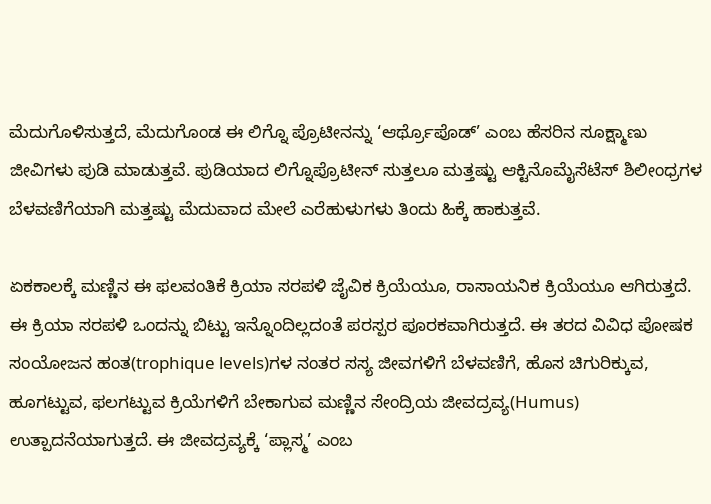ಮೆದುಗೊಳಿಸುತ್ತದೆ, ಮೆದುಗೊಂಡ ಈ ಲಿಗ್ನೊ ಪ್ರೊಟೀನನ್ನು ‘ಆರ್ಥ್ರೊಪೊಡ್’ ಎಂಬ ಹೆಸರಿನ ಸೂಕ್ಷ್ಮಾಣು ಜೀವಿಗಳು ಪುಡಿ ಮಾಡುತ್ತವೆ. ಪುಡಿಯಾದ ಲಿಗ್ನೊಪ್ರೊಟೀನ್ ಸುತ್ತಲೂ ಮತ್ತಷ್ಟು ಆಕ್ಟಿನೊಮೈಸೆಟೆಸ್ ಶಿಲೀಂಧ್ರಗಳ ಬೆಳವಣಿಗೆಯಾಗಿ ಮತ್ತಷ್ಟು ಮೆದುವಾದ ಮೇಲೆ ಎರೆಹುಳುಗಳು ತಿಂದು ಹಿಕ್ಕೆ ಹಾಕುತ್ತವೆ.

ಏಕಕಾಲಕ್ಕೆ ಮಣ್ಣಿನ ಈ ಫಲವಂತಿಕೆ ಕ್ರಿಯಾ ಸರಪಳಿ ಜೈವಿಕ ಕ್ರಿಯೆಯೂ, ರಾಸಾಯನಿಕ ಕ್ರಿಯೆಯೂ ಆಗಿರುತ್ತದೆ. ಈ ಕ್ರಿಯಾ ಸರಪಳಿ ಒಂದನ್ನು ಬಿಟ್ಟು ಇನ್ನೊಂದಿಲ್ಲದಂತೆ ಪರಸ್ಪರ ಪೂರಕವಾಗಿರುತ್ತದೆ. ಈ ತರದ ವಿವಿಧ ಪೋಷಕ ಸಂಯೋಜನ ಹಂತ(trophique levels)ಗಳ ನಂತರ ಸಸ್ಯ ಜೀವಗಳಿಗೆ ಬೆಳವಣಿಗೆ, ಹೊಸ ಚಿಗುರಿಕ್ಕುವ, ಹೂಗಟ್ಟುವ, ಫಲಗಟ್ಟುವ ಕ್ರಿಯೆಗಳಿಗೆ ಬೇಕಾಗುವ ಮಣ್ಣಿನ ಸೇಂದ್ರಿಯ ಜೀವದ್ರವ್ಯ(Humus) ಉತ್ಪಾದನೆಯಾಗುತ್ತದೆ. ಈ ಜೀವದ್ರವ್ಯಕ್ಕೆ ‘ಪ್ಲಾಸ್ಮ’ ಎಂಬ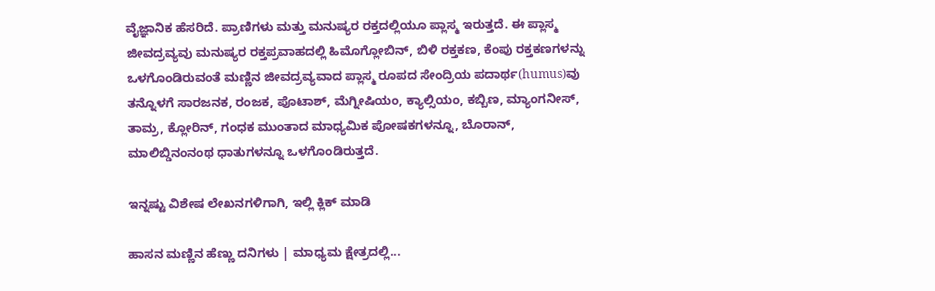ವೈಜ್ಞಾನಿಕ ಹೆಸರಿದೆ. ಪ್ರಾಣಿಗಳು ಮತ್ತು ಮನುಷ್ಯರ ರಕ್ತದಲ್ಲಿಯೂ ಪ್ಲಾಸ್ಮ ಇರುತ್ತದೆ. ಈ ಪ್ಲಾಸ್ಮ ಜೀವದ್ರವ್ಯವು ಮನುಷ್ಯರ ರಕ್ತಪ್ರವಾಹದಲ್ಲಿ ಹಿಮೊಗ್ಲೋಬಿನ್, ಬಿಳಿ ರಕ್ತಕಣ, ಕೆಂಪು ರಕ್ತಕಣಗಳನ್ನು ಒಳಗೊಂಡಿರುವಂತೆ ಮಣ್ಣಿನ ಜೀವದ್ರವ್ಯವಾದ ಪ್ಲಾಸ್ಮ ರೂಪದ ಸೇಂದ್ರಿಯ ಪದಾರ್ಥ(humus)ವು ತನ್ನೊಳಗೆ ಸಾರಜನಕ, ರಂಜಕ, ಪೊಟಾಶ್, ಮೆಗ್ನೀಷಿಯಂ, ಕ್ಯಾಲ್ಸಿಯಂ, ಕಬ್ಬಿಣ, ಮ್ಯಾಂಗನೀಸ್, ತಾಮ್ರ, ಕ್ಲೋರಿನ್, ಗಂಧಕ ಮುಂತಾದ ಮಾಧ್ಯಮಿಕ ಪೋಷಕಗಳನ್ನೂ, ಬೊರಾನ್, ಮಾಲಿಬ್ಡಿನಂನಂಥ ಧಾತುಗಳನ್ನೂ ಒಳಗೊಂಡಿರುತ್ತದೆ.

ಇನ್ನಷ್ಟು ವಿಶೇಷ ಲೇಖನಗಳಿಗಾಗಿ, ಇಲ್ಲಿ ಕ್ಲಿಕ್ ಮಾಡಿ

ಹಾಸನ ಮಣ್ಣಿನ ಹೆಣ್ಣು ದನಿಗಳು | ಮಾಧ್ಯಮ ಕ್ಷೇತ್ರದಲ್ಲಿ...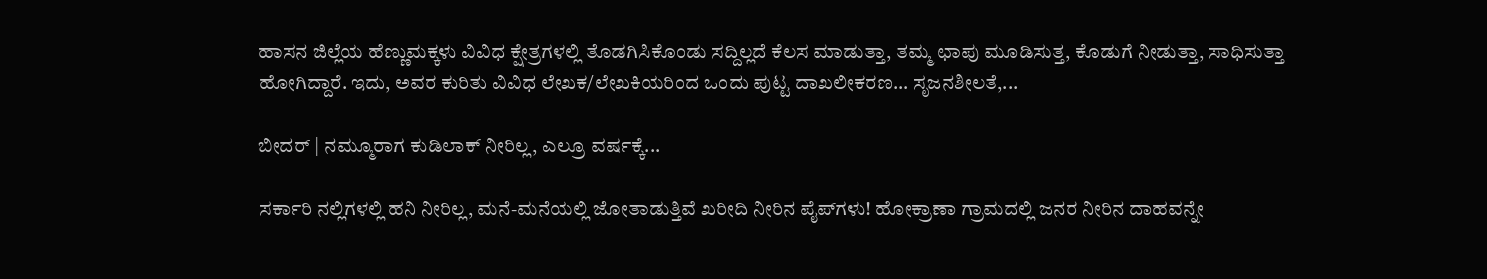ಹಾಸನ ಜಿಲ್ಲೆಯ ಹೆಣ್ಣುಮಕ್ಕಳು ವಿವಿಧ ಕ್ಷೇತ್ರಗಳಲ್ಲಿ ತೊಡಗಿಸಿಕೊಂಡು ಸದ್ದಿಲ್ಲದೆ ಕೆಲಸ ಮಾಡುತ್ತಾ, ತಮ್ಮ ಛಾಪು ಮೂಡಿಸುತ್ತ, ಕೊಡುಗೆ ನೀಡುತ್ತಾ, ಸಾಧಿಸುತ್ತಾ ಹೋಗಿದ್ದಾರೆ. ಇದು, ಅವರ ಕುರಿತು ವಿವಿಧ ಲೇಖಕ/ಲೇಖಕಿಯರಿಂದ ಒಂದು ಪುಟ್ಟ ದಾಖಲೀಕರಣ… ಸೃಜನಶೀಲತೆ,...

ಬೀದರ್ | ನಮ್ಮೂರಾಗ ಕುಡಿಲಾಕ್ ನೀರಿಲ್ಲ, ಎಲ್ರೂ ವರ್ಷಕ್ಕೆ...

ಸರ್ಕಾರಿ ನಲ್ಲಿಗಳಲ್ಲಿ ಹನಿ ನೀರಿಲ್ಲ, ಮನೆ-ಮನೆಯಲ್ಲಿ ಜೋತಾಡುತ್ತಿವೆ ಖರೀದಿ ನೀರಿನ ಪೈಪ್‌ಗಳು! ಹೋಕ್ರಾಣಾ ಗ್ರಾಮದಲ್ಲಿ ಜನರ ನೀರಿನ ದಾಹವನ್ನೇ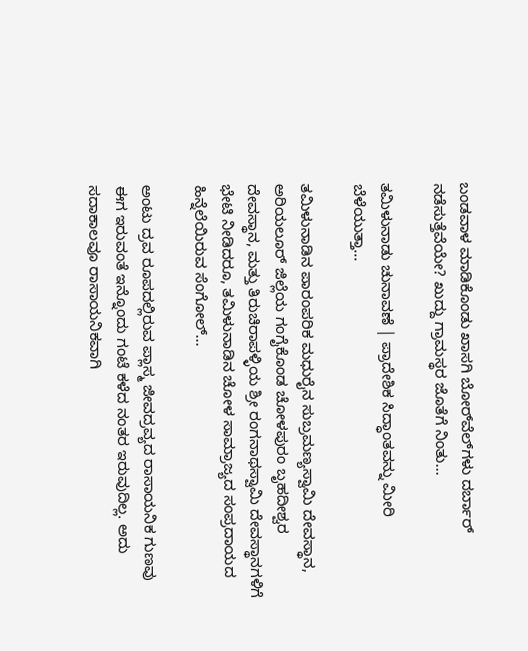ಬಂಡವಾಳ ಮಾಡಿಕೊಂಡು ಖಾಸಗಿ ಬೋರ್‌ವೆಲ್‌ಗಳು ದರ್ಬಾರ್‌ ನಡೆಸುತ್ತೆವೆಯೇ? ಖುದ್ದು ಗ್ರಾಮಸ್ಥರ ಜೊತೆಗೆ ನಿಂತು...

ತಮಿಳುನಾಡು ಚುನಾವಣೆ | ಪ್ರಾದೇಶಿಕ ಸಿದ್ಧಾಂತವನ್ನು ಮೀರಿ ಬೆಳೆಯುತ್ತಾ...

ತಮಿಳುನಾಡಿನ ಪಾರಂಪರಿಕ ಮಧುರೈನ ಸುಬ್ರಮಣ್ಯಸ್ವಾಮಿ ದೇವಸ್ಥಾನ, ಅರಿಯಲೂರ್ ಜಿಲ್ಲೆಯ ಗಂಗೈಕೊಂಡ ಚೋಳಪುರಂ ಬೃಹದೀಶ್ವರ ದೇವಸ್ಥಾನ, ಮತ್ತು ತಿರುಚಿರಾಪಳ್ಳಿಯ ಶ್ರೀ ರಂಗನಾಥಸ್ವಾಮಿ ದೇವಸ್ಥಾನಗಳಿಗೆ ಭೇಟಿ ನೀಡಿದರೂ, ತಮಿಳುನಾಡಿನ ಚೋಳ ಸಾಮ್ರಾಜ್ಯದ ಸಂಪ್ರದಾಯದ ಹಿನ್ನೆಲೆಯಿರುವ ಸೆಂಗೋಲ್...

ಅಂಟು ದ್ರವ ರೂಪದಲ್ಲಿರುವ ಪ್ಲಾಸ್ಮ ಜೀವದ್ರವ್ಯದ ರಾಸಾಯನಿಕ ಗುಣವು ಈಗ ಇರುವಂತೆ ಇನ್ನೊಂದು ಗಂಟೆ ಕಳೆದ ನಂತರ ಇರುವುದಿಲ್ಲ. ಅದು ಸದಾಕಾಲವೂ ರಾಸಾಯನಿಕವಾಗಿ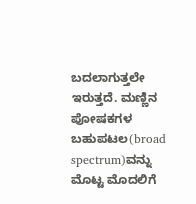ಬದಲಾಗುತ್ತಲೇ ಇರುತ್ತದೆ. ಮಣ್ಣಿನ ಪೋಷಕಗಳ ಬಹುಪಟಲ(broad spectrum)ವನ್ನು ಮೊಟ್ಟ ಮೊದಲಿಗೆ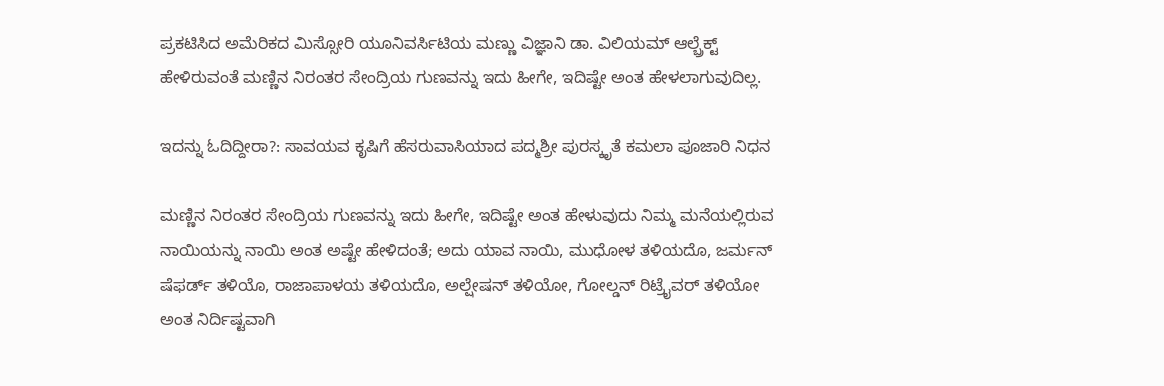ಪ್ರಕಟಿಸಿದ ಅಮೆರಿಕದ ಮಿಸ್ಸೋರಿ ಯೂನಿವರ್ಸಿಟಿಯ ಮಣ್ಣು ವಿಜ್ಞಾನಿ ಡಾ. ವಿಲಿಯಮ್ ಆಲ್ಬ್ರೆಕ್ಟ್ ಹೇಳಿರುವಂತೆ ಮಣ್ಣಿನ ನಿರಂತರ ಸೇಂದ್ರಿಯ ಗುಣವನ್ನು ಇದು ಹೀಗೇ, ಇದಿಷ್ಟೇ ಅಂತ ಹೇಳಲಾಗುವುದಿಲ್ಲ.

ಇದನ್ನು ಓದಿದ್ದೀರಾ?: ಸಾವಯವ ಕೃಷಿಗೆ ಹೆಸರುವಾಸಿಯಾದ ಪದ್ಮಶ್ರೀ ಪುರಸ್ಕೃತೆ ಕಮಲಾ ಪೂಜಾರಿ ನಿಧನ

ಮಣ್ಣಿನ ನಿರಂತರ ಸೇಂದ್ರಿಯ ಗುಣವನ್ನು ಇದು ಹೀಗೇ, ಇದಿಷ್ಟೇ ಅಂತ ಹೇಳುವುದು ನಿಮ್ಮ ಮನೆಯಲ್ಲಿರುವ ನಾಯಿಯನ್ನು ನಾಯಿ ಅಂತ ಅಷ್ಟೇ ಹೇಳಿದಂತೆ; ಅದು ಯಾವ ನಾಯಿ, ಮುಧೋಳ ತಳಿಯದೊ, ಜರ್ಮನ್ ಷೆಫರ್ಡ್ ತಳಿಯೊ, ರಾಜಾಪಾಳಯ ತಳಿಯದೊ, ಅಲ್ಷೇಷನ್ ತಳಿಯೋ, ಗೋಲ್ಡನ್ ರಿಟ್ರೈವರ್ ತಳಿಯೋ ಅಂತ ನಿರ್ದಿಷ್ಟವಾಗಿ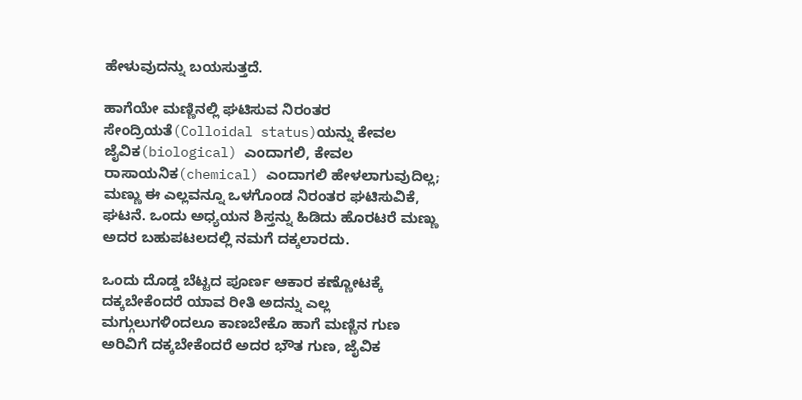ಹೇಳುವುದನ್ನು ಬಯಸುತ್ತದೆ.

ಹಾಗೆಯೇ ಮಣ್ಣಿನಲ್ಲಿ ಘಟಿಸುವ ನಿರಂತರ ಸೇಂದ್ರಿಯತೆ(Colloidal status)ಯನ್ನು ಕೇವಲ ಜೈವಿಕ(biological) ಎಂದಾಗಲಿ, ಕೇವಲ ರಾಸಾಯನಿಕ(chemical) ಎಂದಾಗಲಿ ಹೇಳಲಾಗುವುದಿಲ್ಲ; ಮಣ್ಣು ಈ ಎಲ್ಲವನ್ನೂ ಒಳಗೊಂಡ ನಿರಂತರ ಘಟಿಸುವಿಕೆ, ಘಟನೆ. ಒಂದು ಅಧ್ಯಯನ ಶಿಸ್ತನ್ನು ಹಿಡಿದು ಹೊರಟರೆ ಮಣ್ಣು ಅದರ ಬಹುಪಟಲದಲ್ಲಿ ನಮಗೆ ದಕ್ಕಲಾರದು.

ಒಂದು ದೊಡ್ಡ ಬೆಟ್ಟದ ಪೂರ್ಣ ಆಕಾರ ಕಣ್ಣೋಟಕ್ಕೆ ದಕ್ಕಬೇಕೆಂದರೆ ಯಾವ ರೀತಿ ಅದನ್ನು ಎಲ್ಲ ಮಗ್ಗುಲುಗಳಿಂದಲೂ ಕಾಣಬೇಕೊ ಹಾಗೆ ಮಣ್ಣಿನ ಗುಣ ಅರಿವಿಗೆ ದಕ್ಕಬೇಕೆಂದರೆ ಅದರ ಭೌತ ಗುಣ, ಜೈವಿಕ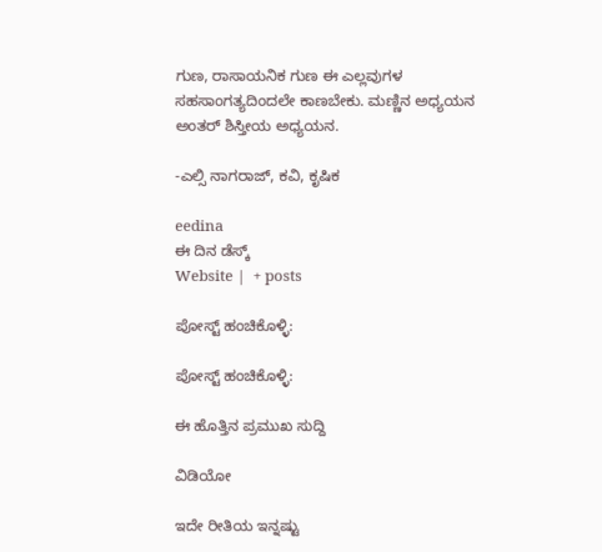ಗುಣ, ರಾಸಾಯನಿಕ ಗುಣ ಈ ಎಲ್ಲವುಗಳ ಸಹಸಾಂಗತ್ಯದಿಂದಲೇ ಕಾಣಬೇಕು. ಮಣ್ಣಿನ ಅಧ್ಯಯನ ಅಂತರ್ ಶಿಸ್ತೀಯ ಅಧ್ಯಯನ.

-ಎಲ್ಸಿ ನಾಗರಾಜ್, ಕವಿ, ಕೃಷಿಕ

eedina
ಈ ದಿನ ಡೆಸ್ಕ್‌
Website |  + posts

ಪೋಸ್ಟ್ ಹಂಚಿಕೊಳ್ಳಿ:

ಪೋಸ್ಟ್ ಹಂಚಿಕೊಳ್ಳಿ:

ಈ ಹೊತ್ತಿನ ಪ್ರಮುಖ ಸುದ್ದಿ

ವಿಡಿಯೋ

ಇದೇ ರೀತಿಯ ಇನ್ನಷ್ಟು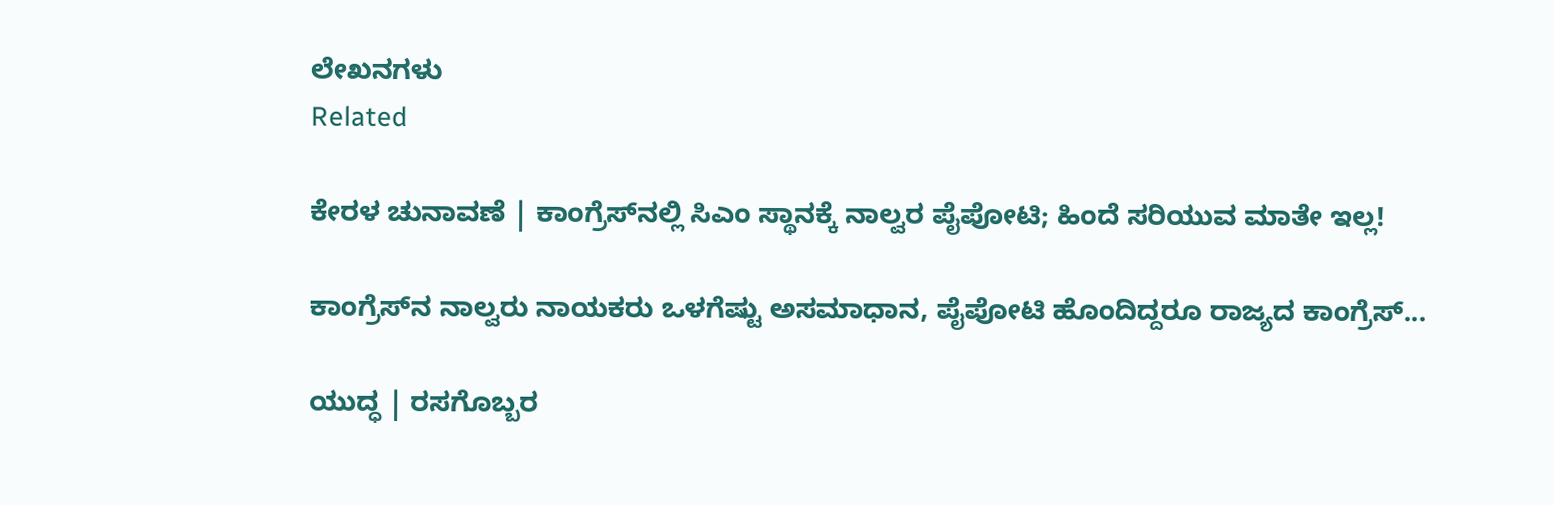ಲೇಖನಗಳು
Related

ಕೇರಳ ಚುನಾವಣೆ | ಕಾಂಗ್ರೆಸ್‌ನಲ್ಲಿ ಸಿಎಂ ಸ್ಥಾನಕ್ಕೆ ನಾಲ್ವರ ಪೈಪೋಟಿ; ಹಿಂದೆ ಸರಿಯುವ ಮಾತೇ ಇಲ್ಲ!

ಕಾಂಗ್ರೆಸ್‌ನ ನಾಲ್ವರು ನಾಯಕರು ಒಳಗೆಷ್ಟು ಅಸಮಾಧಾನ, ಪೈಪೋಟಿ ಹೊಂದಿದ್ದರೂ ರಾಜ್ಯದ ಕಾಂಗ್ರೆಸ್...

ಯುದ್ಧ | ರಸಗೊಬ್ಬರ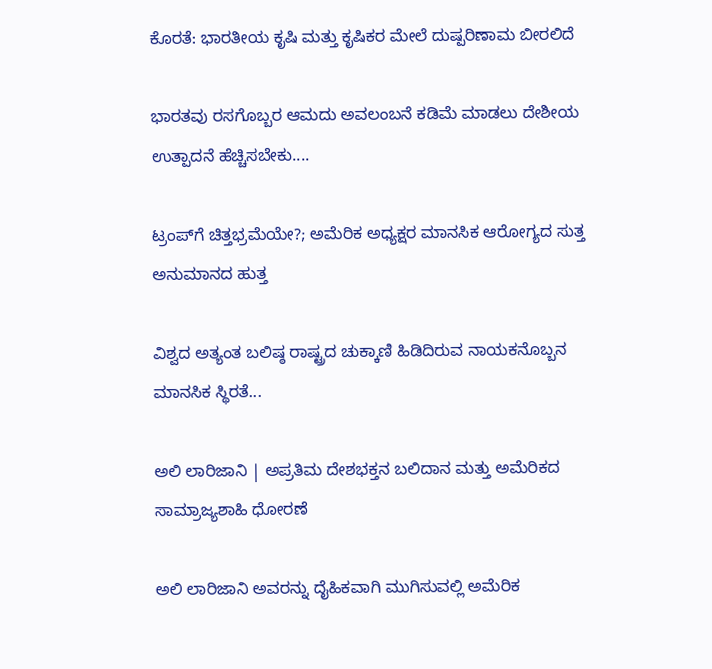ಕೊರತೆ: ಭಾರತೀಯ ಕೃಷಿ ಮತ್ತು ಕೃಷಿಕರ ಮೇಲೆ ದುಷ್ಪರಿಣಾಮ ಬೀರಲಿದೆ

ಭಾರತವು ರಸಗೊಬ್ಬರ ಆಮದು ಅವಲಂಬನೆ ಕಡಿಮೆ ಮಾಡಲು ದೇಶೀಯ ಉತ್ಪಾದನೆ ಹೆಚ್ಚಿಸಬೇಕು....

ಟ್ರಂಪ್‌ಗೆ ಚಿತ್ತಭ್ರಮೆಯೇ?; ಅಮೆರಿಕ ಅಧ್ಯಕ್ಷರ ಮಾನಸಿಕ ಆರೋಗ್ಯದ ಸುತ್ತ ಅನುಮಾನದ ಹುತ್ತ

ವಿಶ್ವದ ಅತ್ಯಂತ ಬಲಿಷ್ಠ ರಾಷ್ಟ್ರದ ಚುಕ್ಕಾಣಿ ಹಿಡಿದಿರುವ ನಾಯಕನೊಬ್ಬನ ಮಾನಸಿಕ ಸ್ಥಿರತೆ...

ಅಲಿ ಲಾರಿಜಾನಿ | ಅಪ್ರತಿಮ ದೇಶಭಕ್ತನ ಬಲಿದಾನ ಮತ್ತು ಅಮೆರಿಕದ ಸಾಮ್ರಾಜ್ಯಶಾಹಿ ಧೋರಣೆ

ಅಲಿ ಲಾರಿಜಾನಿ ಅವರನ್ನು ದೈಹಿಕವಾಗಿ ಮುಗಿಸುವಲ್ಲಿ ಅಮೆರಿಕ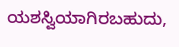ಯಶಸ್ವಿಯಾಗಿರಬಹುದು,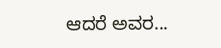ಆದರೆ ಅವರ...